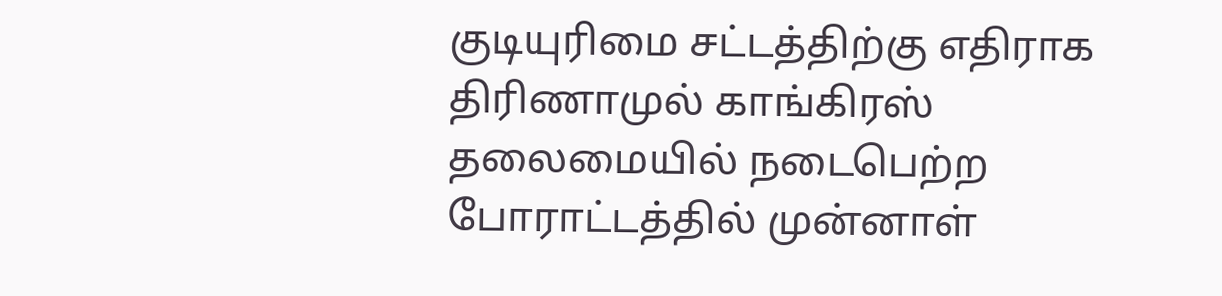குடியுரிமை சட்டத்திற்கு எதிராக திரிணாமுல் காங்கிரஸ் தலைமையில் நடைபெற்ற போராட்டத்தில் முன்னாள்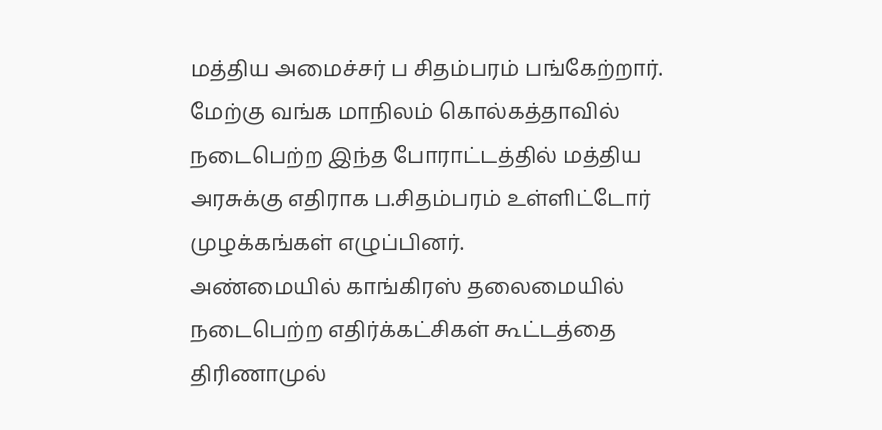மத்திய அமைச்சர் ப சிதம்பரம் பங்கேற்றார். மேற்கு வங்க மாநிலம் கொல்கத்தாவில் நடைபெற்ற இந்த போராட்டத்தில் மத்திய அரசுக்கு எதிராக ப.சிதம்பரம் உள்ளிட்டோர் முழக்கங்கள் எழுப்பினர்.
அண்மையில் காங்கிரஸ் தலைமையில் நடைபெற்ற எதிர்க்கட்சிகள் கூட்டத்தை திரிணாமுல்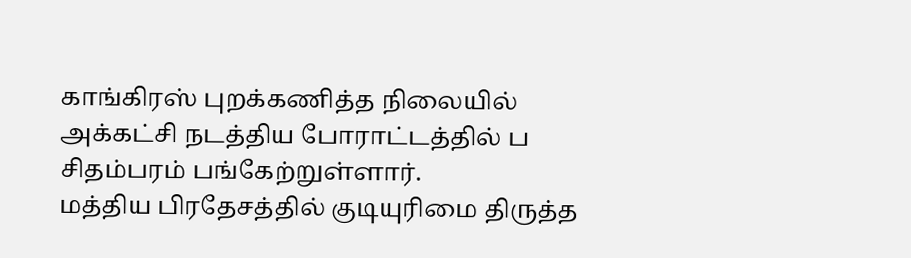காங்கிரஸ் புறக்கணித்த நிலையில் அக்கட்சி நடத்திய போராட்டத்தில் ப சிதம்பரம் பங்கேற்றுள்ளார்.
மத்திய பிரதேசத்தில் குடியுரிமை திருத்த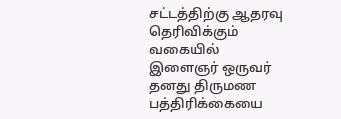சட்டத்திற்கு ஆதரவு தெரிவிக்கும் வகையில் இளைஞர் ஒருவர் தனது திருமண பத்திரிக்கையை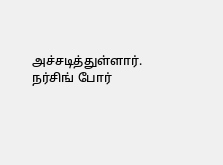அச்சடித்துள்ளார். நர்சிங் போர்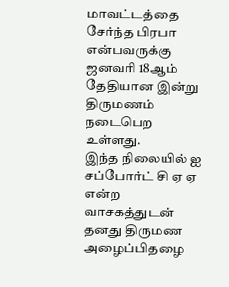மாவட்டத்தை சேர்ந்த பிரபா என்பவருக்கு ஜனவரி 18ஆம் தேதியான இன்று திருமணம் நடைபெற உள்ளது.
இந்த நிலையில் ஐ சப்போர்ட் சி ஏ ஏ என்ற வாசகத்துடன் தனது திருமண அழைப்பிதழை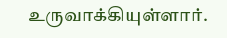உருவாக்கியுள்ளார்.